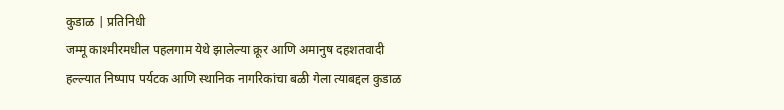कुडाळ | प्रतिनिधी
जम्मू काश्मीरमधील पहलगाम येथे झालेल्या क्रूर आणि अमानुष दहशतवादी हल्ल्यात निष्पाप पर्यटक आणि स्थानिक नागरिकांचा बळी गेला त्याबद्दल कुडाळ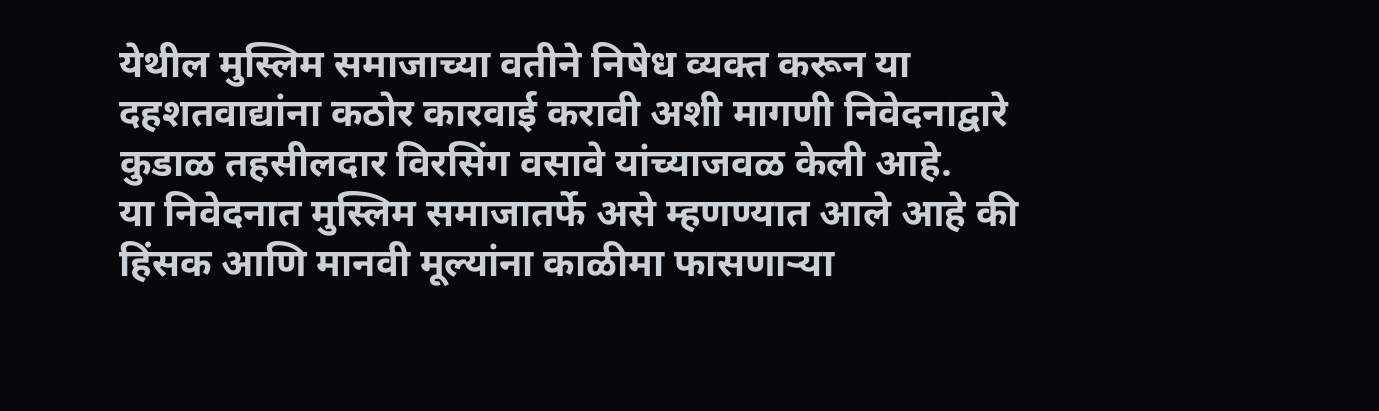येथील मुस्लिम समाजाच्या वतीने निषेध व्यक्त करून या दहशतवाद्यांना कठोर कारवाई करावी अशी मागणी निवेदनाद्वारे कुडाळ तहसीलदार विरसिंग वसावे यांच्याजवळ केली आहे.
या निवेदनात मुस्लिम समाजातर्फे असे म्हणण्यात आले आहे की हिंसक आणि मानवी मूल्यांना काळीमा फासणाऱ्या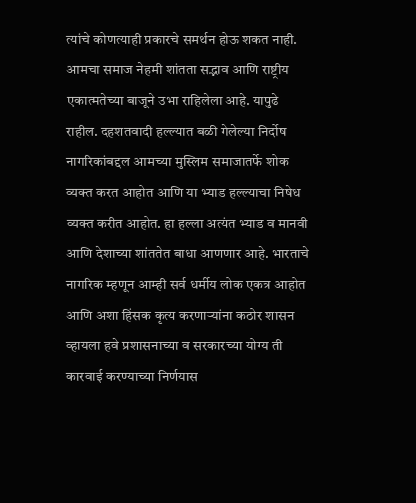त्यांचे कोणत्याही प्रकारचे समर्थन होऊ शकत नाही. आमचा समाज नेहमी शांतता सद्भाव आणि राष्ट्रीय एकात्मतेच्या बाजूने उभा राहिलेला आहे. यापुढे राहील. दहशतवादी हल्ल्यात बळी गेलेल्या निर्दोष नागरिकांबद्दल आमच्या मुस्लिम समाजातर्फे शोक व्यक्त करत आहोत आणि या भ्याड हल्ल्याचा निषेध व्यक्त करीत आहोत. हा हल्ला अत्यंत भ्याड व मानवी आणि देशाच्या शांततेत बाधा आणणार आहे. भारताचे नागरिक म्हणून आम्ही सर्व धर्मीय लोक एकत्र आहोत आणि अशा हिंसक कृत्य करणाऱ्यांना कठोर शासन व्हायला हवे प्रशासनाच्या व सरकारच्या योग्य ती कारवाई करण्याच्या निर्णयास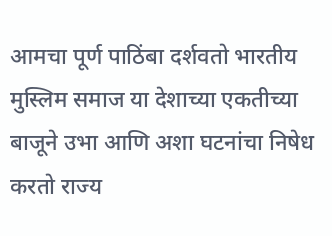आमचा पूर्ण पाठिंबा दर्शवतो भारतीय मुस्लिम समाज या देशाच्या एकतीच्या बाजूने उभा आणि अशा घटनांचा निषेध करतो राज्य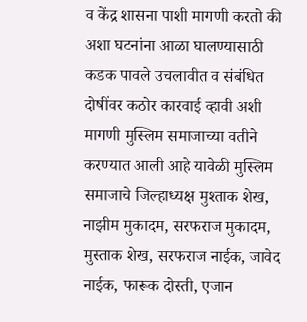व केंद्र शासना पाशी मागणी करतो की अशा घटनांना आळा घालण्यासाठी कडक पावले उचलावीत व संबंधित दोषींवर कठोर कारवाई व्हावी अशी मागणी मुस्लिम समाजाच्या वतीने करण्यात आली आहे यावेळी मुस्लिम समाजाचे जिल्हाध्यक्ष मुश्ताक शेख, नाझीम मुकादम, सरफराज मुकादम, मुस्ताक शेख, सरफराज नाईक, जावेद नाईक, फारूक दोस्ती, एजान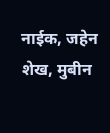नाईक, जहेन शेख, मुबीन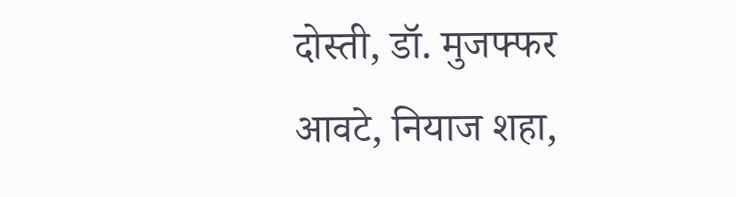दोस्ती, डॉ. मुजफ्फर आवटे, नियाज शहा,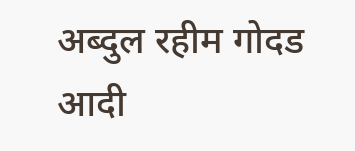अब्दुल रहीम गोदड आदी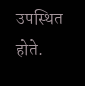उपस्थित होते.